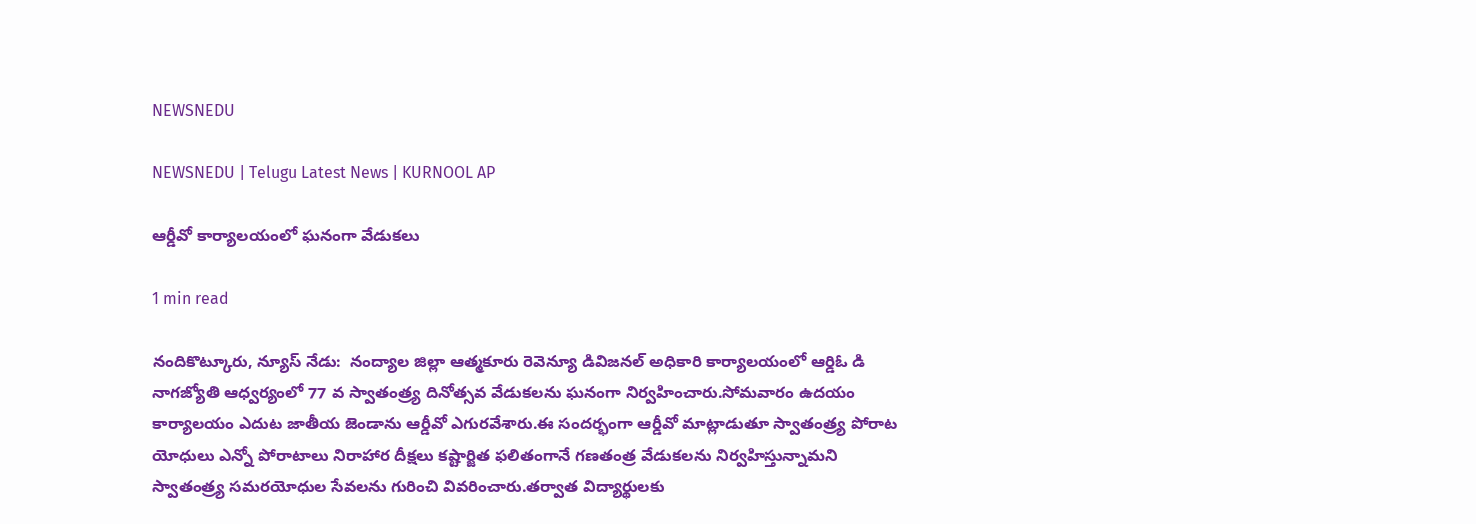NEWSNEDU

NEWSNEDU | Telugu Latest News | KURNOOL AP

ఆర్డీవో కార్యాలయంలో ఘనంగా వేడుకలు

1 min read

నందికొట్కూరు, న్యూస్ నేడు:  నంద్యాల జిల్లా ఆత్మకూరు రెవెన్యూ డివిజనల్ అధికారి కార్యాలయంలో ఆర్డిఓ డి నాగజ్యోతి ఆధ్వర్యంలో 77 వ స్వాతంత్ర్య దినోత్సవ వేడుకలను ఘనంగా నిర్వహించారు.సోమవారం ఉదయం కార్యాలయం ఎదుట జాతీయ జెండాను ఆర్డీవో ఎగురవేశారు.ఈ సందర్భంగా ఆర్డీవో మాట్లాడుతూ స్వాతంత్ర్య పోరాట యోధులు ఎన్నో పోరాటాలు నిరాహార దీక్షలు కష్టార్జిత ఫలితంగానే గణతంత్ర వేడుకలను నిర్వహిస్తున్నామని స్వాతంత్ర్య సమరయోధుల సేవలను గురించి వివరించారు.తర్వాత విద్యార్థులకు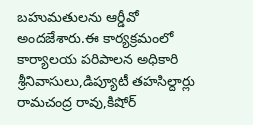బహుమతులను ఆర్డీవో అందజేశారు.ఈ కార్యక్రమంలో కార్యాలయ పరిపాలన అధికారి శ్రీనివాసులు,డిప్యూటీ తహసిల్దార్లు రామచంద్ర రావు,కిషోర్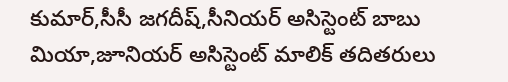కుమార్,సీసీ జగదీష్,సీనియర్ అసిస్టెంట్ బాబు మియా,జూనియర్ అసిస్టెంట్ మాలిక్ తదితరులు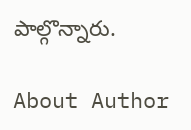పాల్గొన్నారు.

About Author